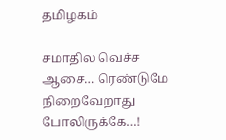தமிழகம்

சமாதில வெச்ச ஆசை… ரெண்டுமே நிறைவேறாது போலிருக்கே…!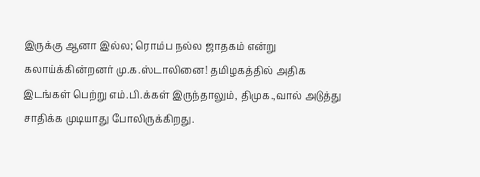இருக்கு ஆனா இல்ல; ரொம்ப நல்ல ஜாதகம் என்று கலாய்க்கின்றனர் மு.க.ஸ்டாலினை! தமிழகத்தில் அதிக இடங்கள் பெற்று எம்.பி.க்கள் இருந்தாலும், திமுக.,வால் அடுத்து சாதிக்க முடியாது போலிருக்கிறது.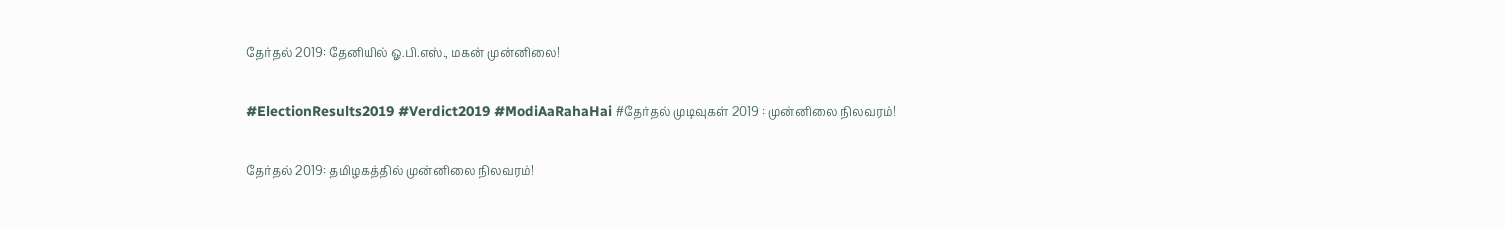தேர்தல் 2019: தேனியில் ஓ.பி.எஸ்., மகன் முன்னிலை!

#ElectionResults2019 #Verdict2019 #ModiAaRahaHai #தேர்தல் முடிவுகள் 2019 : முன்னிலை நிலவரம்!

தேர்தல் 2019: தமிழகத்தில் முன்னிலை நிலவரம்!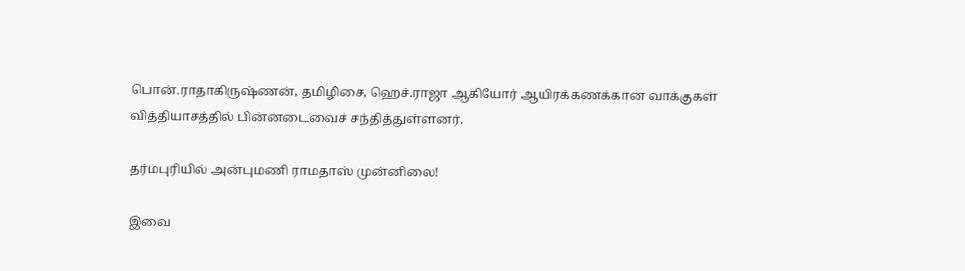பொன்.ராதாகிருஷ்ணன், தமிழிசை, ஹெச்.ராஜா ஆகியோர் ஆயிரக்கணக்கான வாக்குகள் வித்தியாசத்தில் பின்னடைவைச் சந்தித்துள்ளனர்.

தர்மபுரியில் அன்புமணி ராமதாஸ் முன்னிலை!

இவை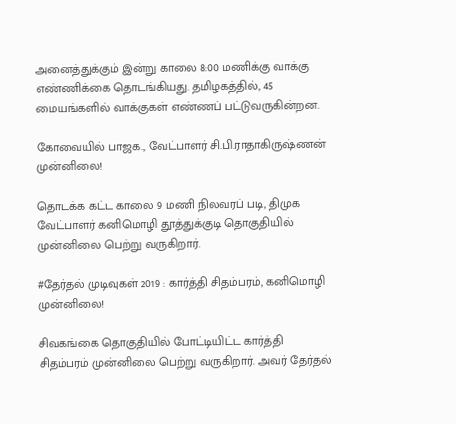அனைத்துக்கும் இன்று காலை 8:00 மணிக்கு வாக்கு எண்ணிக்கை தொடங்கியது. தமிழகத்தில், 45 மையங்களில் வாக்குகள் எண்ணப் பட்டுவருகின்றன.

கோவையில் பாஜக., வேட்பாளர் சி.பி.ராதாகிருஷ்ணன் முன்னிலை!

தொடக்க கட்ட காலை 9 மணி நிலவரப் படி, திமுக வேட்பாளர் கனிமொழி தூத்துக்குடி தொகுதியில் முன்னிலை பெற்று வருகிறார்.

#தேர்தல் முடிவுகள் 2019 : கார்த்தி சிதம்பரம், கனிமொழி முன்னிலை!

சிவகங்கை தொகுதியில் போட்டியிட்ட கார்த்தி சிதம்பரம் முன்னிலை பெற்று வருகிறார். அவர் தேர்தல்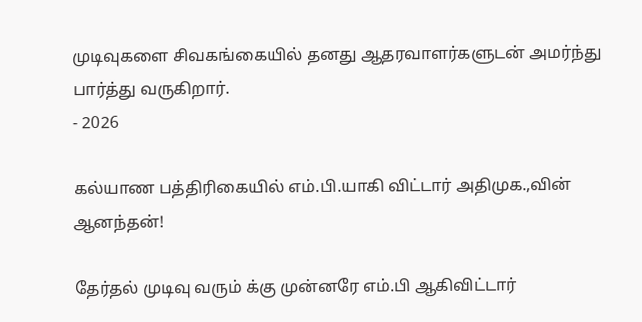முடிவுகளை சிவகங்கையில் தனது ஆதரவாளர்களுடன் அமர்ந்து பார்த்து வருகிறார்.
- 2026

கல்யாண பத்திரிகையில் எம்.பி.யாகி விட்டார் அதிமுக.,வின் ஆனந்தன்!

தேர்தல் முடிவு வரும் க்கு முன்னரே எம்.பி ஆகிவிட்டார்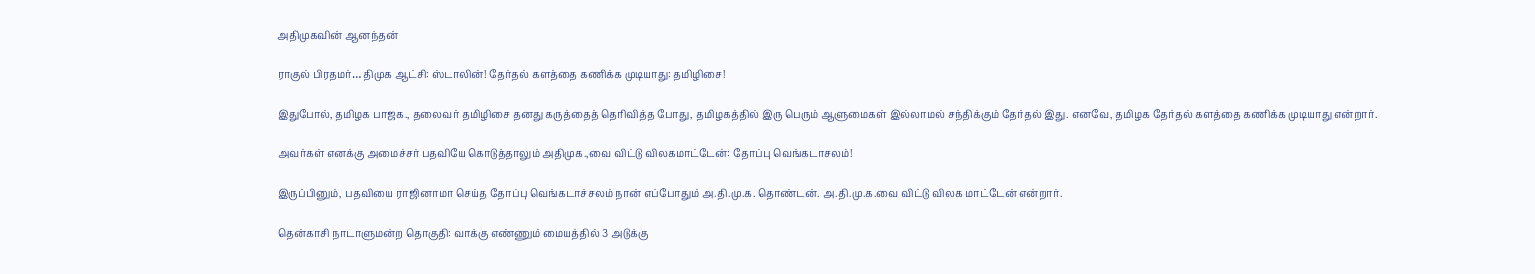அதிமுகவின் ஆனந்தன்

ராகுல் பிரதமர்… திமுக ஆட்சி: ஸ்டாலின்! தேர்தல் களத்தை கணிக்க முடியாது: தமிழிசை!

இதுபோல், தமிழக பாஜக., தலைவர் தமிழிசை தனது கருத்தைத் தெரிவித்த போது, தமிழகத்தில் இரு பெரும் ஆளுமைகள் இல்லாமல் சந்திக்கும் தேர்தல் இது. எனவே, தமிழக தேர்தல் களத்தை கணிக்க முடியாது என்றார்.

அவர்கள் எனக்கு அமைச்சர் பதவியே கொடுத்தாலும் அதிமுக.,வை விட்டு விலகமாட்டேன்: தோப்பு வெங்கடாசலம்!

இருப்பினும், பதவியை ராஜினாமா செய்த தோப்பு வெங்கடாச்சலம் நான் எப்போதும் அ.தி.மு.க. தொண்டன். அ.தி.மு.க.வை விட்டு விலக மாட்டேன் என்றார்.

தென்காசி நாடாளுமன்ற தொகுதி: வாக்கு எண்ணும் மையத்தில் 3 அடுக்கு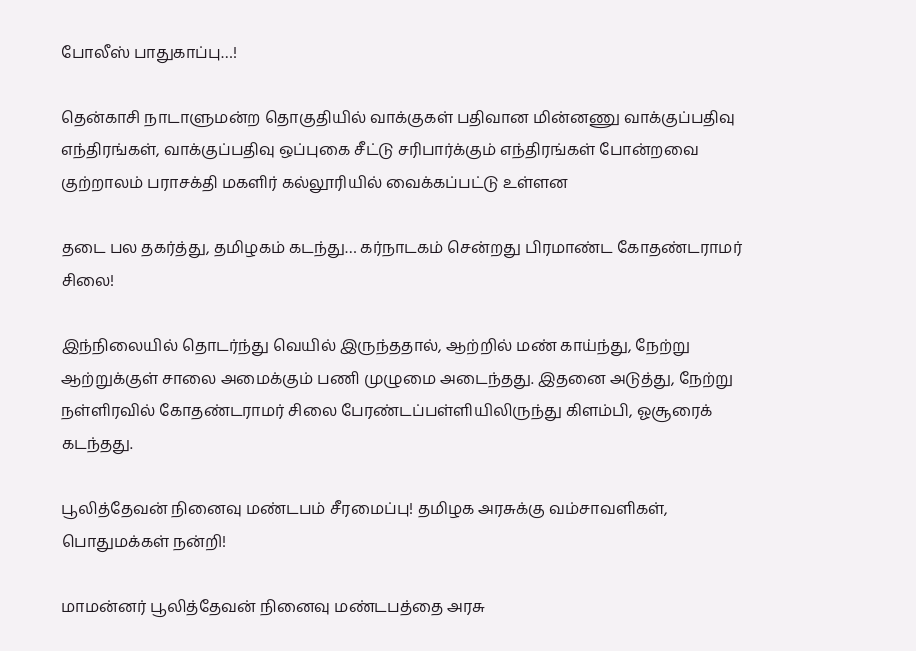போலீஸ் பாதுகாப்பு…!

தென்காசி நாடாளுமன்ற தொகுதியில் வாக்குகள் பதிவான மின்னணு வாக்குப்பதிவு எந்திரங்கள், வாக்குப்பதிவு ஒப்புகை சீட்டு சரிபார்க்கும் எந்திரங்கள் போன்றவை குற்றாலம் பராசக்தி மகளிர் கல்லூரியில் வைக்கப்பட்டு உள்ளன

தடை பல தகர்த்து, தமிழகம் கடந்து… கர்நாடகம் சென்றது பிரமாண்ட கோதண்டராமர் சிலை!

இந்நிலையில் தொடர்ந்து வெயில் இருந்ததால், ஆற்றில் மண் காய்ந்து, நேற்று ஆற்றுக்குள் சாலை அமைக்கும் பணி முழுமை அடைந்தது. இதனை அடுத்து, நேற்று நள்ளிரவில் கோதண்டராமர் சிலை பேரண்டப்பள்ளியிலிருந்து கிளம்பி, ஓசூரைக் கடந்தது.

பூலித்தேவன் நினைவு மண்டபம் சீரமைப்பு! தமிழக அரசுக்கு வம்சாவளிகள், பொதுமக்கள் நன்றி!

மாமன்னர் பூலித்தேவன் நினைவு மண்டபத்தை அரசு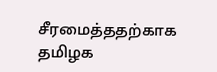சீரமைத்ததற்காக தமிழக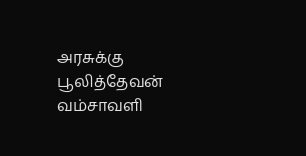அரசுக்கு பூலித்தேவன் வம்சாவளி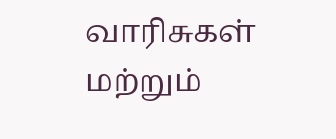வாரிசுகள் மற்றும்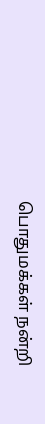பொதுமக்கள் நன்றி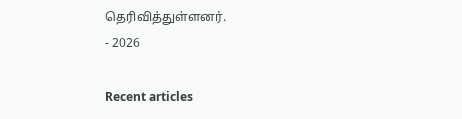தெரிவித்துள்ளனர்.
- 2026

Recent articles